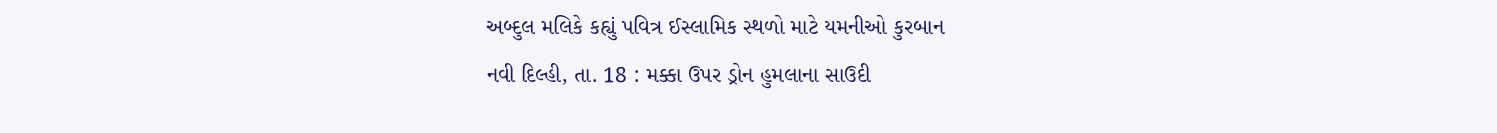અબ્દુલ મલિકે કહ્યું પવિત્ર ઈસ્લામિક સ્થળો માટે યમનીઓ કુરબાન
નવી દિલ્હી, તા. 18 : મક્કા ઉપર ડ્રોન હુમલાના સાઉદી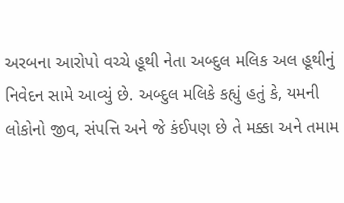અરબના આરોપો વચ્ચે હૂથી નેતા અબ્દુલ મલિક અલ હૂથીનું નિવેદન સામે આવ્યું છે. અબ્દુલ મલિકે કહ્યું હતું કે, યમની લોકોનો જીવ, સંપત્તિ અને જે કંઈપણ છે તે મક્કા અને તમામ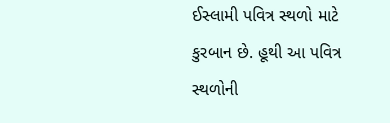ઈસ્લામી પવિત્ર સ્થળો માટે કુરબાન છે. હૂથી આ પવિત્ર સ્થળોની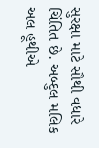સુરક્ષા માટે સૌથી વધારે ચિંતિત છે. અબ્દુલ મલિક અલ હૂથીએ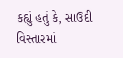કહ્યું હતું કે, સાઉદી વિસ્તારમાં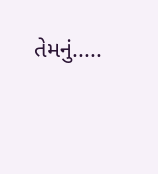તેમનું.....